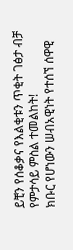ይቺን የሰቆቃና የእልቂቱን ጥቂት ገፅታ ብቻ የምታሳይ ምስል ተመልከት!
ክቡር የሆነውን ሠብአዊነት የተሰኘ ሰዋዊ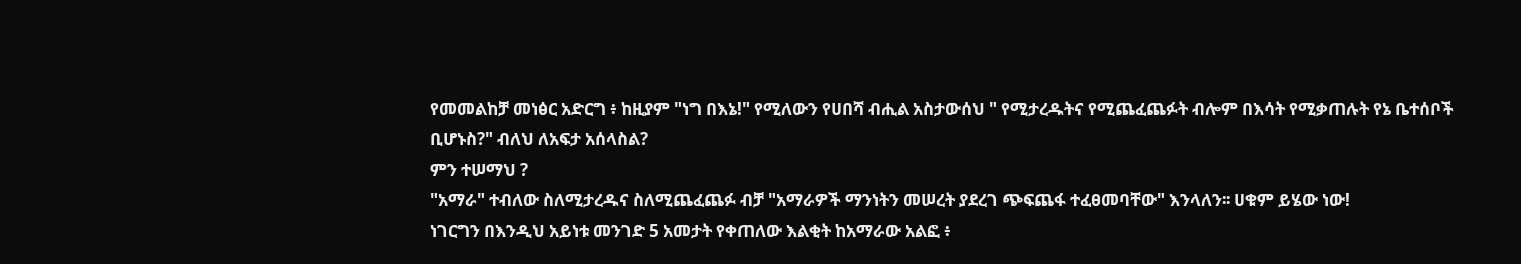የመመልከቻ መነፅር አድርግ ፥ ከዚያም "ነግ በእኔ!" የሚለውን የሀበሻ ብሒል አስታውሰህ " የሚታረዱትና የሚጨፈጨፉት ብሎም በእሳት የሚቃጠሉት የኔ ቤተሰቦች ቢሆኑስ?" ብለህ ለአፍታ አሰላስል?
ምን ተሠማህ ?
"አማራ" ተብለው ስለሚታረዱና ስለሚጨፈጨፉ ብቻ "አማራዎች ማንነትን መሠረት ያደረገ ጭፍጨፋ ተፈፀመባቸው" እንላለን፡፡ ሀቁም ይሄው ነው!
ነገርግን በእንዲህ አይነቱ መንገድ 5 አመታት የቀጠለው እልቂት ከአማራው አልፎ ፥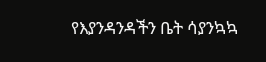የእያንዳንዳችን ቤት ሳያንኳኳ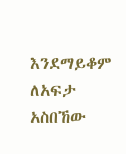እንደማይቆም ለአፍታ አስበኸው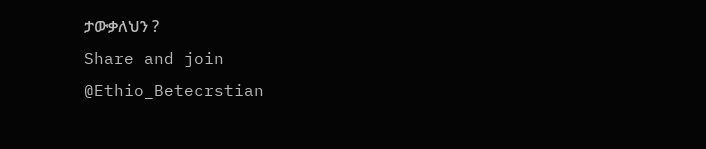ታውቃለህን ?
Share and join
@Ethio_Betecrstian